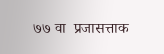७७ वा  प्रजासत्ताक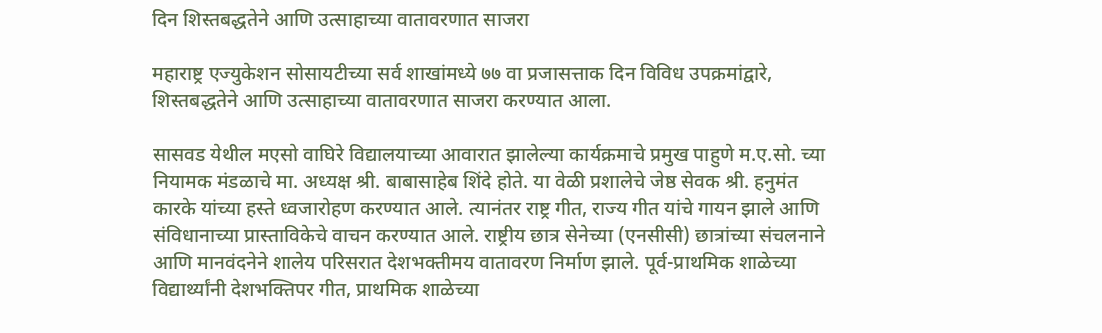दिन शिस्तबद्धतेने आणि उत्साहाच्या वातावरणात साजरा

महाराष्ट्र एज्युकेशन सोसायटीच्या सर्व शाखांमध्ये ७७ वा प्रजासत्ताक दिन विविध उपक्रमांद्वारे, शिस्तबद्धतेने आणि उत्साहाच्या वातावरणात साजरा करण्यात आला.

सासवड येथील मएसो वाघिरे विद्यालयाच्या आवारात झालेल्या कार्यक्रमाचे प्रमुख पाहुणे म.ए.सो. च्या नियामक मंडळाचे मा. अध्यक्ष श्री. बाबासाहेब शिंदे होते. या वेळी प्रशालेचे जेष्ठ सेवक श्री. हनुमंत कारके यांच्या हस्ते ध्वजारोहण करण्यात आले. त्यानंतर राष्ट्र गीत, राज्य गीत यांचे गायन झाले आणि संविधानाच्या प्रास्ताविकेचे वाचन करण्यात आले. राष्ट्रीय छात्र सेनेच्या (एनसीसी) छात्रांच्या संचलनाने आणि मानवंदनेने शालेय परिसरात देशभक्तीमय वातावरण निर्माण झाले. पूर्व-प्राथमिक शाळेच्या विद्यार्थ्यांनी देशभक्तिपर गीत, प्राथमिक शाळेच्या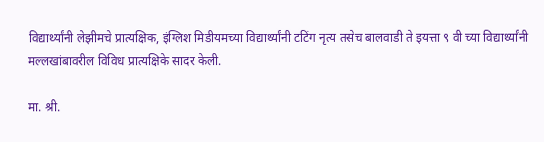विद्यार्थ्यांनी लेझीमचे प्रात्यक्षिक, इंग्लिश मिडीयमच्या विद्यार्थ्यांनी टटिंग नृत्य तसेच बालवाडी ते इयत्ता ९ वी च्या विद्यार्थ्यांनी मल्लखांबावरील विविध प्रात्यक्षिके सादर केली.

मा. श्री.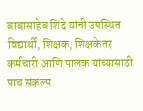बाबासाहेब शिंदे यांनी उपस्थित विद्यार्थी, शिक्षक, शिक्षकेतर कर्मचारी आणि पालक यांच्यासाठी पाच संकल्प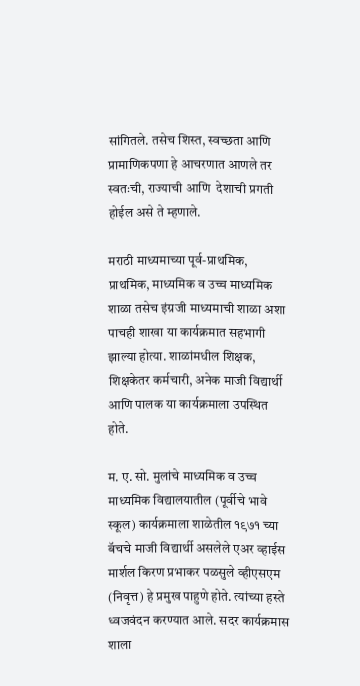सांगितले. तसेच शिस्त, स्वच्छता आणि प्रामाणिकपणा हे आचरणात आणले तर स्वतःची, राज्याची आणि  देशाची प्रगती होईल असे ते म्हणाले.

मराठी माध्यमाच्या पूर्व-प्राथमिक, प्राथमिक, माध्यमिक व उच्च माध्यमिक शाळा तसेच इंग्रजी माध्यमाची शाळा अशा पाचही शाखा या कार्यक्रमात सहभागी झाल्या होत्या. शाळांमधील शिक्षक, शिक्षकेतर कर्मचारी, अनेक माजी विद्यार्थी आणि पालक या कार्यक्रमाला उपस्थित होते.

म. ए. सो. मुलांचे माध्यमिक व उच्च माध्यमिक विद्यालयातील (पूर्वीचे भावे स्कूल) कार्यक्रमाला शाळेतील १९७१ च्या बॅचचे माजी विद्यार्थी असलेले एअर व्हाईस मार्शल किरण प्रभाकर पळसुले व्हीएसएम (निवृत्त) हे प्रमुख पाहुणे होते. त्यांच्या हस्ते ध्वजवंदन करण्यात आले. सदर कार्यक्रमास शाला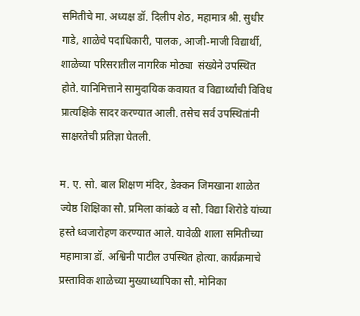समितीचे मा. अध्यक्ष डॉ. दिलीप शेठ, महामात्र श्री. सुधीर गाडे, शाळेचे पदाधिकारी, पालक, आजी-माजी विद्यार्थी, शाळेच्या परिसरातील नागरिक मोठ्या  संख्येने उपस्थित होते. यानिमित्ताने सामुदायिक कवायत व विद्यार्थ्यांची विविध प्रात्यक्षिके सादर करण्यात आली. तसेच सर्व उपस्थितांनी साक्षरतेची प्रतिज्ञा घेतली.

म. ए. सो. बाल शिक्षण मंदिर, डेक्कन जिमखाना शाळेत ज्येष्ठ शिक्षिका सौ. प्रमिला कांबळे व सौ. विद्या शिरोडे यांच्या हस्ते ध्वजारोहण करण्यात आले. यावेळी शाला समितीच्या महामात्रा डॉ. अश्विनी पाटील उपस्थित होत्या. कार्यक्रमाचे प्रस्ताविक शाळेच्या मुख्याध्यापिका सौ. मोनिका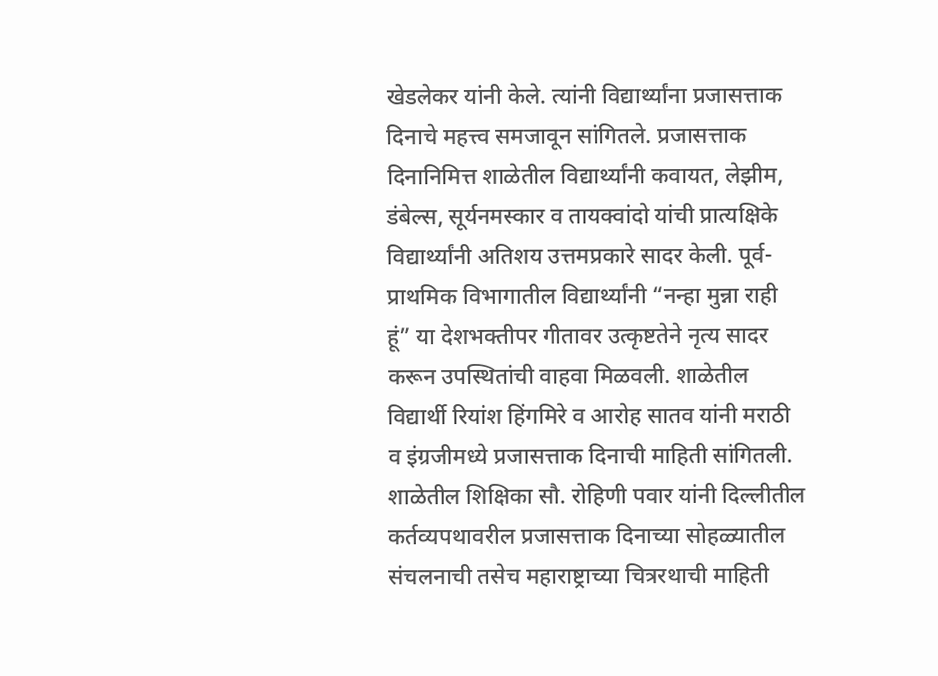खेडलेकर यांनी केले. त्यांनी विद्यार्थ्यांना प्रजासत्ताक दिनाचे महत्त्व समजावून सांगितले. प्रजासत्ताक दिनानिमित्त शाळेतील विद्यार्थ्यांनी कवायत, लेझीम, डंबेल्स, सूर्यनमस्कार व तायक्वांदो यांची प्रात्यक्षिके विद्यार्थ्यांनी अतिशय उत्तमप्रकारे सादर केली. पूर्व-प्राथमिक विभागातील विद्यार्थ्यांनी “नन्हा मुन्ना राही हूं” या देशभक्तीपर गीतावर उत्कृष्टतेने नृत्य सादर करून उपस्थितांची वाहवा मिळवली. शाळेतील विद्यार्थी रियांश हिंगमिरे व आरोह सातव यांनी मराठी व इंग्रजीमध्ये प्रजासत्ताक दिनाची माहिती सांगितली. शाळेतील शिक्षिका सौ. रोहिणी पवार यांनी दिल्लीतील कर्तव्यपथावरील प्रजासत्ताक दिनाच्या सोहळ्यातील संचलनाची तसेच महाराष्ट्राच्या चित्ररथाची माहिती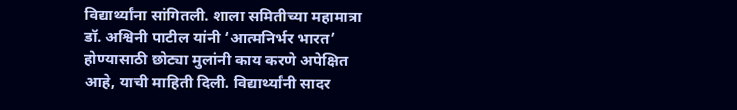विद्यार्थ्यांना सांगितली. शाला समितीच्या महामात्रा डॉ. अश्विनी पाटील यांनी ‘आत्मनिर्भर भारत’ होण्यासाठी छोट्या मुलांनी काय करणे अपेक्षित आहे, याची माहिती दिली. विद्यार्थ्यांनी सादर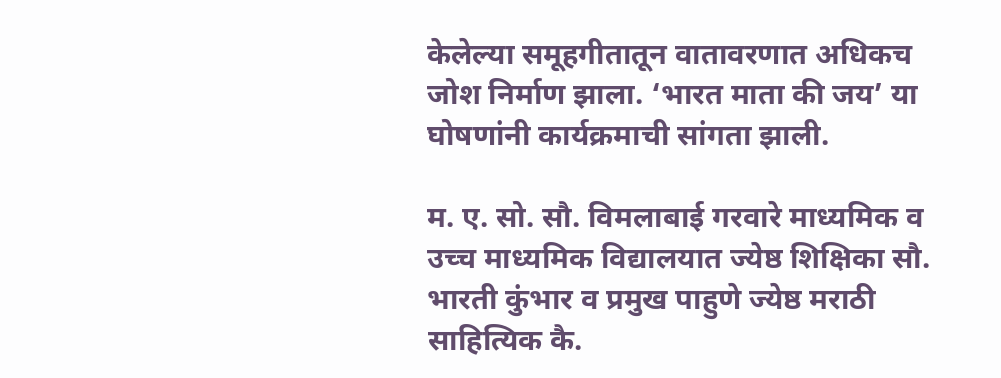केलेल्या समूहगीतातून वातावरणात अधिकच जोश निर्माण झाला. ‘भारत माता की जय’ या घोषणांनी कार्यक्रमाची सांगता झाली.

म. ए. सो. सौ. विमलाबाई गरवारे माध्यमिक व उच्च माध्यमिक विद्यालयात ज्येष्ठ शिक्षिका सौ. भारती कुंभार व प्रमुख पाहुणे ज्येष्ठ मराठी साहित्यिक कै.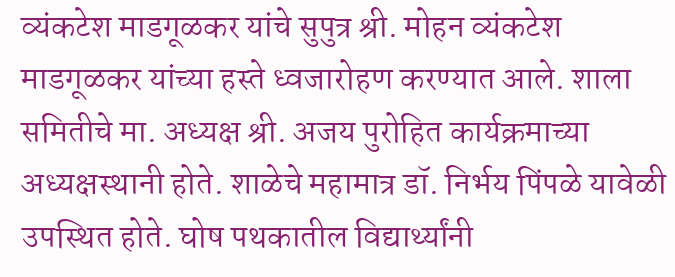व्यंकटेश माडगूळकर यांचे सुपुत्र श्री. मोहन व्यंकटेश माडगूळकर यांच्या हस्ते ध्वजारोहण करण्यात आले. शाला समितीचे मा. अध्यक्ष श्री. अजय पुरोहित कार्यक्रमाच्या अध्यक्षस्थानी होते. शाळेचे महामात्र डॉ. निर्भय पिंपळे यावेळी उपस्थित होते. घोष पथकातील विद्यार्थ्यांनी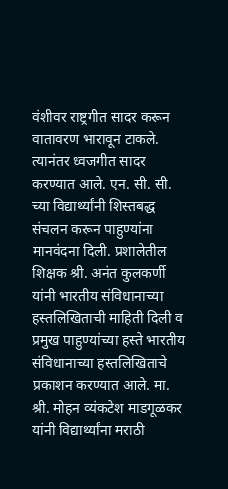वंशीवर राष्ट्रगीत सादर करून वातावरण भारावून टाकले. त्यानंतर ध्वजगीत सादर करण्यात आले. एन. सी. सी. च्या विद्यार्थ्यांनी शिस्तबद्ध संचलन करून पाहुण्यांना मानवंदना दिली. प्रशालेतील शिक्षक श्री. अनंत कुलकर्णी यांनी भारतीय संविधानाच्या हस्तलिखिताची माहिती दिली व प्रमुख पाहुण्यांच्या हस्ते भारतीय संविधानाच्या हस्तलिखिताचे प्रकाशन करण्यात आले. मा. श्री. मोहन व्यंकटेश माडगूळकर यांनी विद्यार्थ्यांना मराठी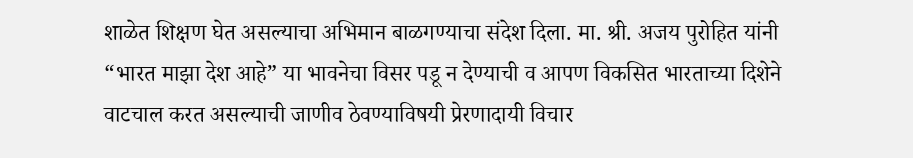शाळेत शिक्षण घेत असल्याचा अभिमान बाळगण्याचा संदेश दिला. मा. श्री. अजय पुरोहित यांनी “भारत माझा देश आहे” या भावनेचा विसर पडू न देण्याची व आपण विकसित भारताच्या दिशेने वाटचाल करत असल्याची जाणीव ठेवण्याविषयी प्रेरणादायी विचार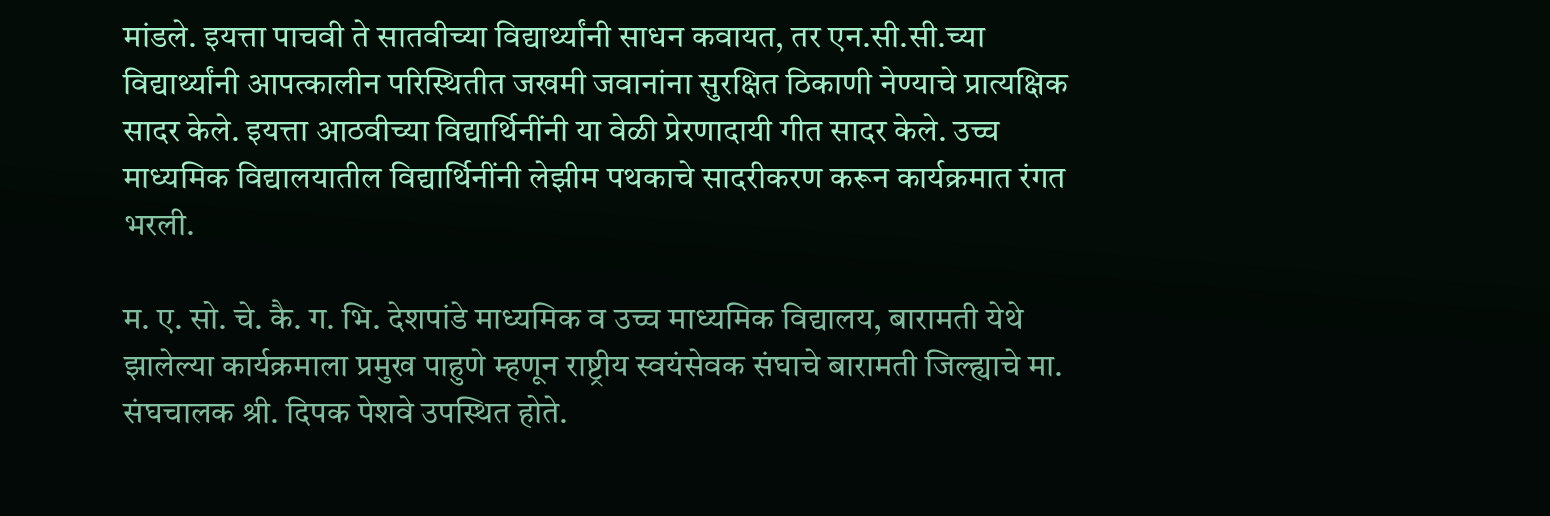मांडले. इयत्ता पाचवी ते सातवीच्या विद्यार्थ्यांनी साधन कवायत, तर एन.सी.सी.च्या विद्यार्थ्यांनी आपत्कालीन परिस्थितीत जखमी जवानांना सुरक्षित ठिकाणी नेण्याचे प्रात्यक्षिक सादर केले. इयत्ता आठवीच्या विद्यार्थिनींनी या वेळी प्रेरणादायी गीत सादर केले. उच्च माध्यमिक विद्यालयातील विद्यार्थिनींनी लेझीम पथकाचे सादरीकरण करून कार्यक्रमात रंगत भरली.

म. ए. सो. चे. कै. ग. भि. देशपांडे माध्यमिक व उच्च माध्यमिक विद्यालय, बारामती येथे झालेल्या कार्यक्रमाला प्रमुख पाहुणे म्हणून राष्ट्रीय स्वयंसेवक संघाचे बारामती जिल्ह्याचे मा. संघचालक श्री. दिपक पेशवे उपस्थित होते.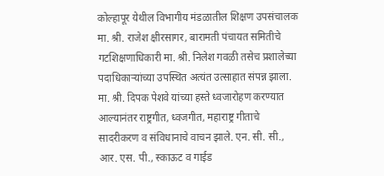कोल्हापूर येथील विभागीय मंडळातील शिक्षण उपसंचालक मा. श्री. राजेश क्षीरसागर, बारामती पंचायत समितीचे गटशिक्षणाधिकारी मा. श्री. निलेश गवळी तसेच प्रशालेच्या पदाधिकाऱ्यांच्या उपस्थित अत्यंत उत्साहात संपन्न झाला. मा. श्री. दिपक पेशवे यांच्या हस्ते ध्वजारोहण करण्यात आल्यानंतर राष्ट्रगीत, ध्वजगीत, महाराष्ट्र गीताचे सादरीकरण व संविधानाचे वाचन झाले. एन. सी. सी., आर. एस. पी., स्काऊट व गाईड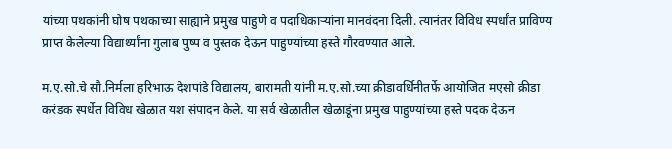यांच्या पथकांनी घोष पथकाच्या साह्याने प्रमुख पाहुणे व पदाधिकाऱ्यांना मानवंदना दिली. त्यानंतर विविध स्पर्धांत प्राविण्य प्राप्त केलेल्या विद्यार्थ्यांना गुलाब पुष्प व पुस्तक देऊन पाहुण्यांच्या हस्ते गौरवण्यात आले.

म.ए.सो.चे सौ.निर्मला हरिभाऊ देशपांडे विद्यालय, बारामती यांनी म.ए.सो.च्या क्रीडावर्धिनीतर्फे आयोजित मएसो क्रीडा करंडक स्पर्धेत विविध खेळात यश संपादन केले. या सर्व खेळातील खेळाडूंना प्रमुख पाहुण्यांच्या हस्ते पदक देऊन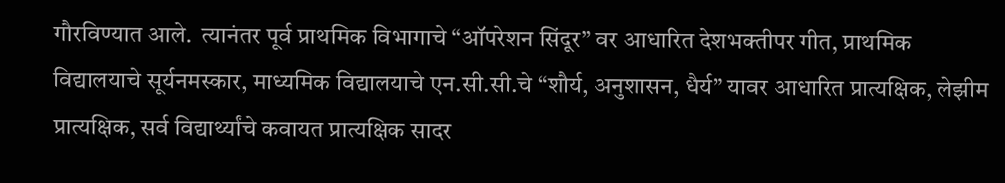गौरविण्यात आले.  त्यानंतर पूर्व प्राथमिक विभागाचे “ऑपरेशन सिंदूर” वर आधारित देशभक्तीपर गीत, प्राथमिक विद्यालयाचे सूर्यनमस्कार, माध्यमिक विद्यालयाचे एन.सी.सी.चे “शौर्य, अनुशासन, धैर्य” यावर आधारित प्रात्यक्षिक, लेझीम प्रात्यक्षिक, सर्व विद्यार्थ्यांचे कवायत प्रात्यक्षिक सादर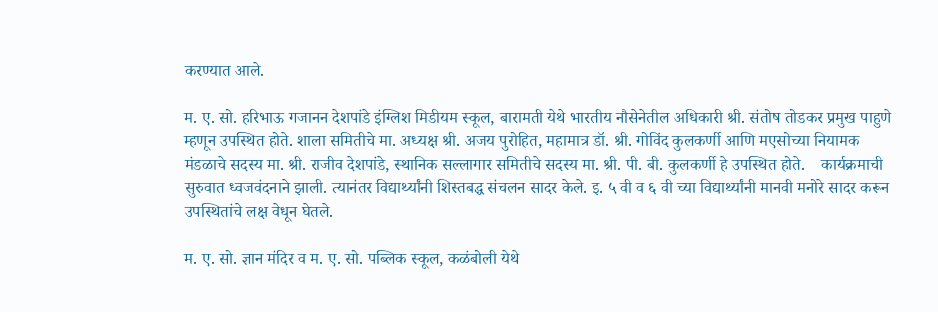करण्यात आले.

म. ए. सो. हरिभाऊ गजानन देशपांडे इंग्लिश मिडीयम स्कूल, बारामती येथे भारतीय नौसेनेतील अधिकारी श्री. संतोष तोडकर प्रमुख पाहुणे म्हणून उपस्थित होते. शाला समितीचे मा. अध्यक्ष श्री. अजय पुरोहित, महामात्र डॉ. श्री. गोविंद कुलकर्णी आणि मएसोच्या नियामक मंडळाचे सदस्य मा. श्री. राजीव देशपांडे, स्थानिक सल्लागार समितीचे सदस्य मा. श्री. पी. बी. कुलकर्णी हे उपस्थित होते.    कार्यक्रमाची सुरुवात ध्वजवंदनाने झाली. त्यानंतर विद्यार्थ्यांनी शिस्तबद्ध संचलन सादर केले. इ. ५ वी व ६ वी च्या विद्यार्थ्यांनी मानवी मनोरे सादर करून उपस्थितांचे लक्ष वेधून घेतले.

म. ए. सो. ज्ञान मंदिर व म. ए. सो. पब्लिक स्कूल, कळंबोली येथे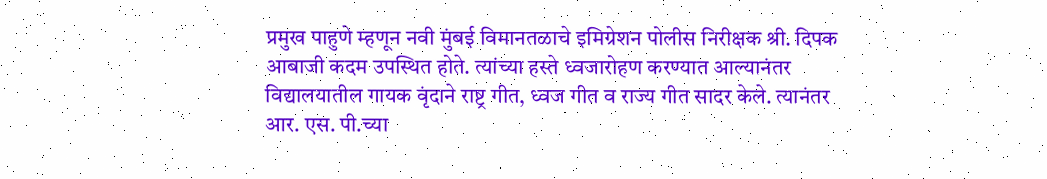प्रमुख पाहुणे म्हणून नवी मुंबई विमानतळाचे इमिग्रेशन पोलीस निरीक्षक श्री. दिपक आबाजी कदम उपस्थित होते. त्यांच्या हस्ते ध्वजारोहण करण्यात आल्यानंतर विद्यालयातील गायक वृंदाने राष्ट्र गीत, ध्वज गीत व राज्य गीत सादर केले. त्यानंतर आर. एस. पी.च्या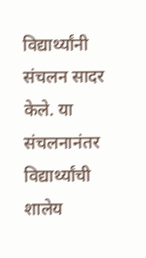विद्यार्थ्यांनी संचलन सादर केले. या संचलनानंतर विद्यार्थ्यांची शालेय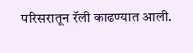परिसरातून रॅली काढण्यात आली.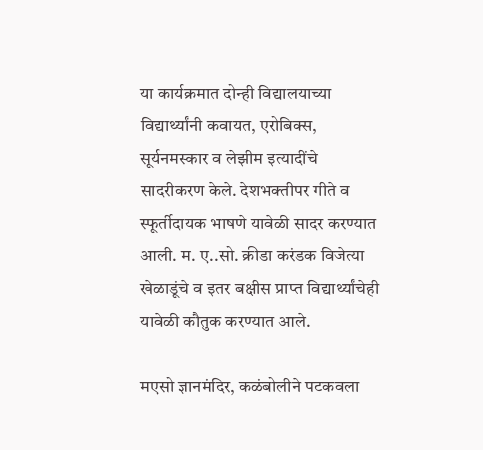या कार्यक्रमात दोन्ही विद्यालयाच्या विद्यार्थ्यांनी कवायत, एरोबिक्स, सूर्यनमस्कार व लेझीम इत्यादींचे सादरीकरण केले. देशभक्तीपर गीते व स्फूर्तीदायक भाषणे यावेळी सादर करण्यात आली. म. ए..सो. क्रीडा करंडक विजेत्या खेळाडूंचे व इतर बक्षीस प्राप्त विद्यार्थ्यांचेही यावेळी कौतुक करण्यात आले.

मएसो ज्ञानमंदिर, कळंबोलीने पटकवला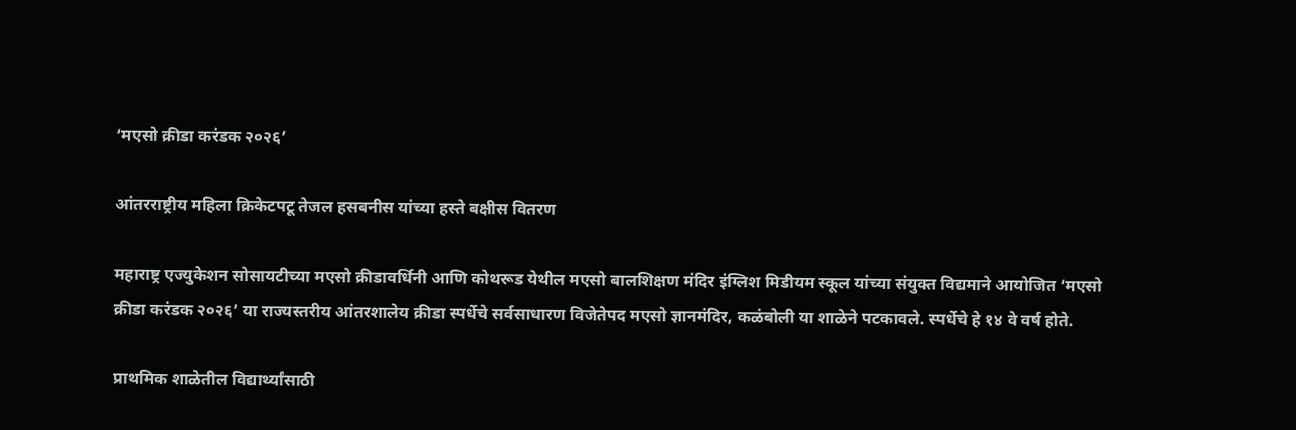‘मएसो क्रीडा करंडक २०२६’

आंतरराष्ट्रीय महिला क्रिकेटपटू तेजल हसबनीस यांच्या हस्ते बक्षीस वितरण

महाराष्ट्र एज्युकेशन सोसायटीच्या मएसो क्रीडावर्धिनी आणि कोथरूड येथील मएसो बालशिक्षण मंदिर इंग्लिश मिडीयम स्कूल यांच्या संयुक्त विद्यमाने आयोजित ‘मएसो क्रीडा करंडक २०२६’ या राज्यस्तरीय आंतरशालेय क्रीडा स्पर्धेचे सर्वसाधारण विजेतेपद मएसो ज्ञानमंदिर, कळंबोली या शाळेने पटकावले. स्पर्धेचे हे १४ वे वर्ष होते.

प्राथमिक शाळेतील विद्यार्थ्यांसाठी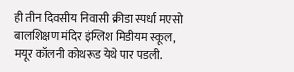ही तीन दिवसीय निवासी क्रीडा स्पर्धा मएसो बालशिक्षण मंदिर इंग्लिश मिडीयम स्कूल, मयूर कॉलनी कोथरूड येथे पार पडली.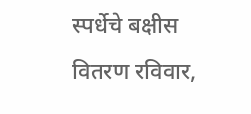स्पर्धेचे बक्षीस वितरण रविवार,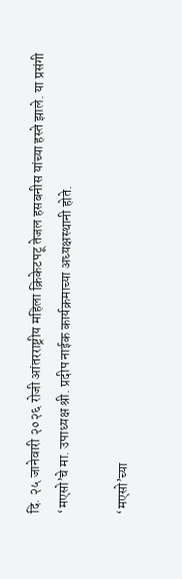दि. २५ जानेवारी २०२६ रोजी आंतरराष्ट्रीय महिला क्रिकेटपटू तेजल हसबनीस यांच्या हस्ते झाले. या प्रसंगी ‘मएसो’चे मा. उपाध्यक्ष श्री. प्रदीप नाईक कार्यक्रमाच्या अध्यक्षस्थानी होते.

‘मएसो’च्या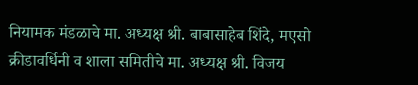नियामक मंडळाचे मा. अध्यक्ष श्री. बाबासाहेब शिंदे, मएसो क्रीडावर्धिनी व शाला समितीचे मा. अध्यक्ष श्री. विजय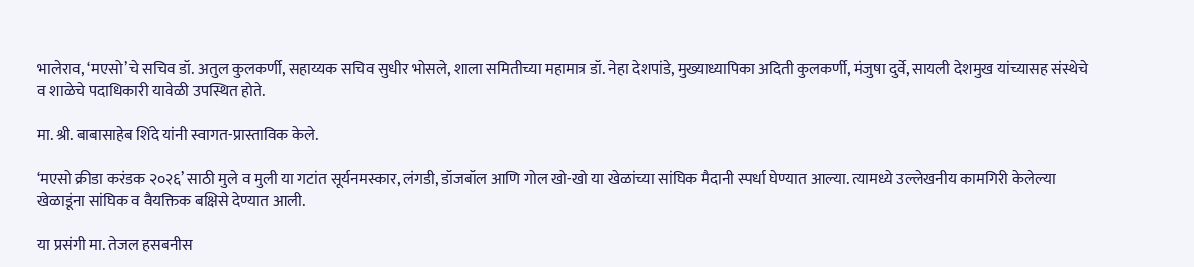भालेराव, ‘मएसो’चे सचिव डॉ. अतुल कुलकर्णी, सहाय्यक सचिव सुधीर भोसले, शाला समितीच्या महामात्र डॉ. नेहा देशपांडे, मुख्याध्यापिका अदिती कुलकर्णी, मंजुषा दुर्वे, सायली देशमुख यांच्यासह संस्थेचे व शाळेचे पदाधिकारी यावेळी उपस्थित होते.

मा. श्री. बाबासाहेब शिंदे यांनी स्वागत-प्रास्ताविक केले.

‘मएसो क्रीडा करंडक २०२६’ साठी मुले व मुली या गटांत सूर्यनमस्कार, लंगडी, डॉजबॉल आणि गोल खो-खो या खेळांच्या सांघिक मैदानी स्पर्धा घेण्यात आल्या. त्यामध्ये उल्लेखनीय कामगिरी केलेल्या खेळाडूंना सांघिक व वैयक्तिक बक्षिसे देण्यात आली.

या प्रसंगी मा. तेजल हसबनीस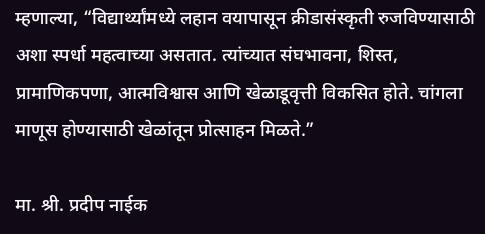म्हणाल्या, “विद्यार्थ्यांमध्ये लहान वयापासून क्रीडासंस्कृती रुजविण्यासाठी अशा स्पर्धा महत्वाच्या असतात. त्यांच्यात संघभावना, शिस्त, प्रामाणिकपणा, आत्मविश्वास आणि खेळाडूवृत्ती विकसित होते. चांगला माणूस होण्यासाठी खेळांतून प्रोत्साहन मिळते.”

मा. श्री. प्रदीप नाईक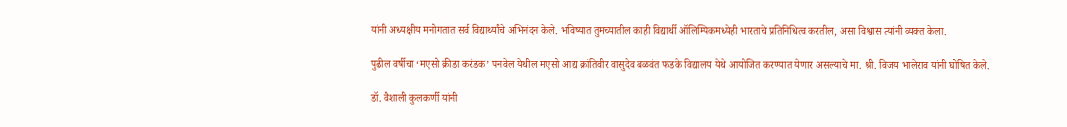यांनी अध्यक्षीय मनोगतात सर्व विद्यार्थ्यांचे अभिनंदन केले. भविष्यात तुमच्यातील काही विद्यार्थी ऑलिम्पिकमध्येही भारताचे प्रतिनिधित्व करतील, असा विश्वास त्यांनी व्यक्त केला.

पुढील वर्षीचा ‘मएसो क्रीडा करंडक’ पनवेल येथील मएसो आद्य क्रांतिवीर वासुदेव बळवंत फडके विद्यालय येथे आयोजित करण्यात येणार असल्याचे मा. श्री. विजय भालेराव यांनी घोषित केले.

डॉ. वैशाली कुलकर्णी यांनी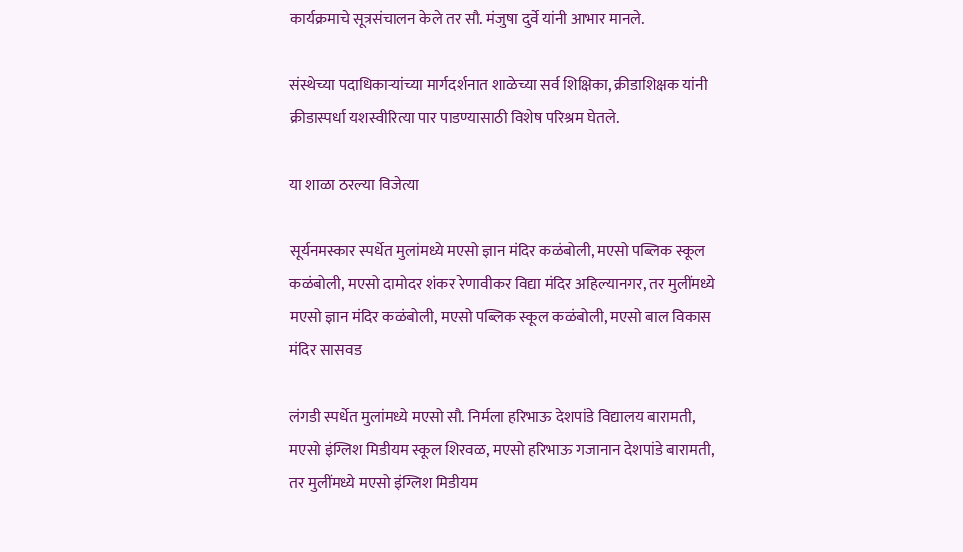कार्यक्रमाचे सूत्रसंचालन केले तर सौ. मंजुषा दुर्वे यांनी आभार मानले.

संस्थेच्या पदाधिकाऱ्यांच्या मार्गदर्शनात शाळेच्या सर्व शिक्षिका, क्रीडाशिक्षक यांनी क्रीडास्पर्धा यशस्वीरित्या पार पाडण्यासाठी विशेष परिश्रम घेतले.

या शाळा ठरल्या विजेत्या

सूर्यनमस्कार स्पर्धेत मुलांमध्ये मएसो ज्ञान मंदिर कळंबोली, मएसो पब्लिक स्कूल कळंबोली, मएसो दामोदर शंकर रेणावीकर विद्या मंदिर अहिल्यानगर, तर मुलींमध्ये मएसो ज्ञान मंदिर कळंबोली, मएसो पब्लिक स्कूल कळंबोली, मएसो बाल विकास मंदिर सासवड

लंगडी स्पर्धेत मुलांमध्ये मएसो सौ. निर्मला हरिभाऊ देशपांडे विद्यालय बारामती, मएसो इंग्लिश मिडीयम स्कूल शिरवळ, मएसो हरिभाऊ गजानान देशपांडे बारामती, तर मुलींमध्ये मएसो इंग्लिश मिडीयम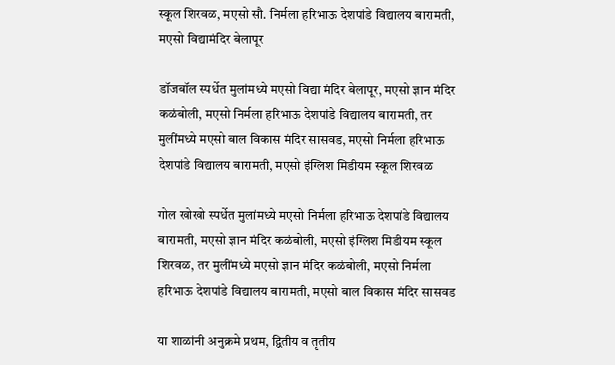स्कूल शिरवळ, मएसो सौ. निर्मला हरिभाऊ देशपांडे विद्यालय बारामती, मएसो विद्यामंदिर बेलापूर

डॉजबॉल स्पर्धेत मुलांमध्ये मएसो विद्या मंदिर बेलापूर, मएसो ज्ञान मंदिर कळंबोली, मएसो निर्मला हरिभाऊ देशपांडे विद्यालय बारामती, तर मुलींमध्ये मएसो बाल विकास मंदिर सासवड, मएसो निर्मला हरिभाऊ देशपांडे विद्यालय बारामती, मएसो इंग्लिश मिडीयम स्कूल शिरवळ

गोल खोखो स्पर्धेत मुलांमध्ये मएसो निर्मला हरिभाऊ देशपांडे विद्यालय बारामती, मएसो ज्ञान मंदिर कळंबोली, मएसो इंग्लिश मिडीयम स्कूल शिरवळ, तर मुलींमध्ये मएसो ज्ञान मंदिर कळंबोली, मएसो निर्मला हरिभाऊ देशपांडे विद्यालय बारामती, मएसो बाल विकास मंदिर सासवड

या शाळांनी अनुक्रमे प्रथम, द्वितीय व तृतीय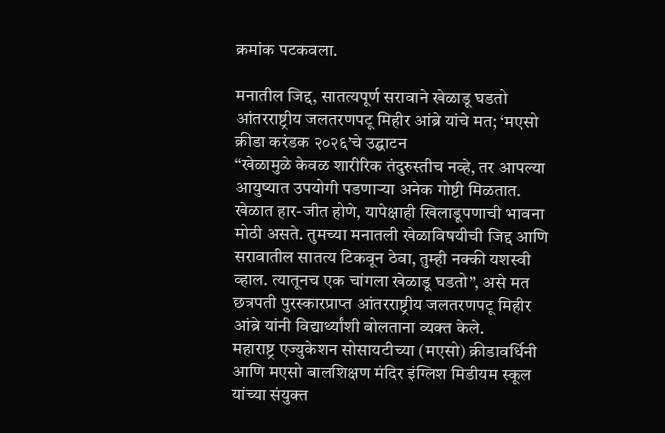क्रमांक पटकवला.

मनातील जिद्द, सातत्यपूर्ण सरावाने खेळाडू घडतो
आंतरराष्ट्रीय जलतरणपटू मिहीर आंब्रे यांचे मत; ‘मएसो क्रीडा करंडक २०२६’चे उद्घाटन
“खेळामुळे केवळ शारीरिक तंदुरुस्तीच नव्हे, तर आपल्या आयुष्यात उपयोगी पडणाऱ्या अनेक गोष्टी मिळतात. खेळात हार-जीत होणे, यापेक्षाही खिलाडूपणाची भावना मोठी असते. तुमच्या मनातली खेळाविषयीची जिद्द आणि सरावातील सातत्य टिकवून ठेवा, तुम्ही नक्की यशस्वी व्हाल. त्यातूनच एक चांगला खेळाडू घडतो”, असे मत छत्रपती पुरस्कारप्राप्त आंतरराष्ट्रीय जलतरणपटू मिहीर आंब्रे यांनी विद्यार्थ्यांशी बोलताना व्यक्त केले.
महाराष्ट्र एज्युकेशन सोसायटीच्या (मएसो) क्रीडावर्धिनी आणि मएसो बालशिक्षण मंदिर इंग्लिश मिडीयम स्कूल यांच्या संयुक्त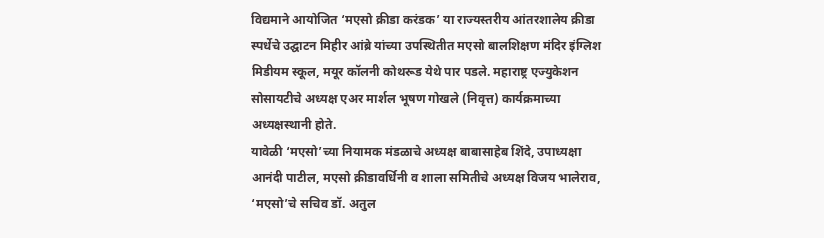विद्यमाने आयोजित ‘मएसो क्रीडा करंडक’ या राज्यस्तरीय आंतरशालेय क्रीडा स्पर्धेचे उद्घाटन मिहीर आंब्रे यांच्या उपस्थितीत मएसो बालशिक्षण मंदिर इंग्लिश मिडीयम स्कूल, मयूर कॉलनी कोथरूड येथे पार पडले. महाराष्ट्र एज्युकेशन सोसायटीचे अध्यक्ष एअर मार्शल भूषण गोखले (निवृत्त) कार्यक्रमाच्या अध्यक्षस्थानी होते.
यावेळी ‘मएसो’च्या नियामक मंडळाचे अध्यक्ष बाबासाहेब शिंदे, उपाध्यक्षा आनंदी पाटील, मएसो क्रीडावर्धिनी व शाला समितीचे अध्यक्ष विजय भालेराव, ‘मएसो’चे सचिव डॉ. अतुल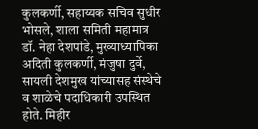कुलकर्णी, सहाय्यक सचिव सुधीर भोसले, शाला समिती महामात्र डॉ. नेहा देशपांडे, मुख्याध्यापिका अदिती कुलकर्णी, मंजुषा दुर्वे, सायली देशमुख यांच्यासह संस्थेचे व शाळेचे पदाधिकारी उपस्थित होते. मिहीर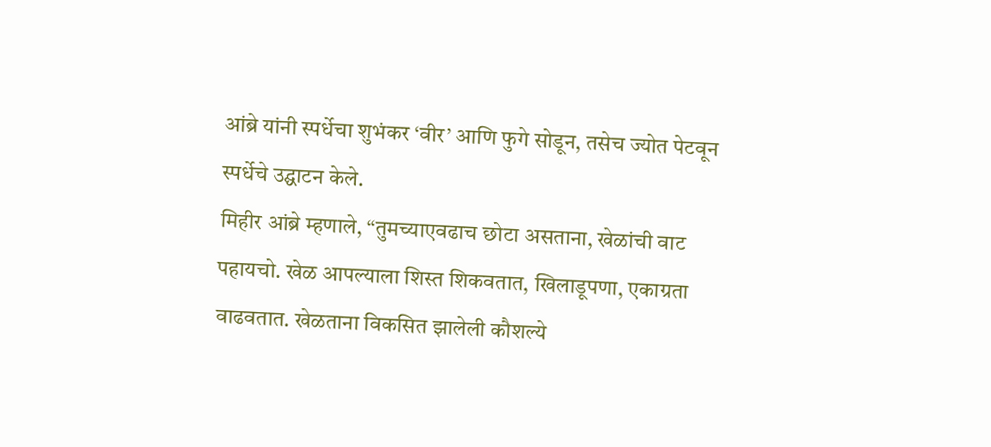आंब्रे यांनी स्पर्धेचा शुभंकर ‘वीर’ आणि फुगे सोडून, तसेच ज्योत पेटवून स्पर्धेचे उद्घाटन केले.
मिहीर आंब्रे म्हणाले, “तुमच्याएवढाच छोटा असताना, खेळांची वाट पहायचो. खेळ आपल्याला शिस्त शिकवतात, खिलाडूपणा, एकाग्रता वाढवतात. खेळताना विकसित झालेली कौशल्ये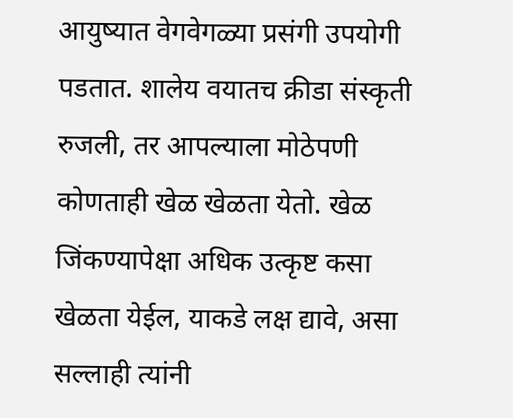आयुष्यात वेगवेगळ्या प्रसंगी उपयोगी पडतात. शालेय वयातच क्रीडा संस्कृती रुजली, तर आपल्याला मोठेपणी कोणताही खेळ खेळता येतो. खेळ जिंकण्यापेक्षा अधिक उत्कृष्ट कसा खेळता येईल, याकडे लक्ष द्यावे, असा सल्लाही त्यांनी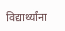विद्यार्थ्यांना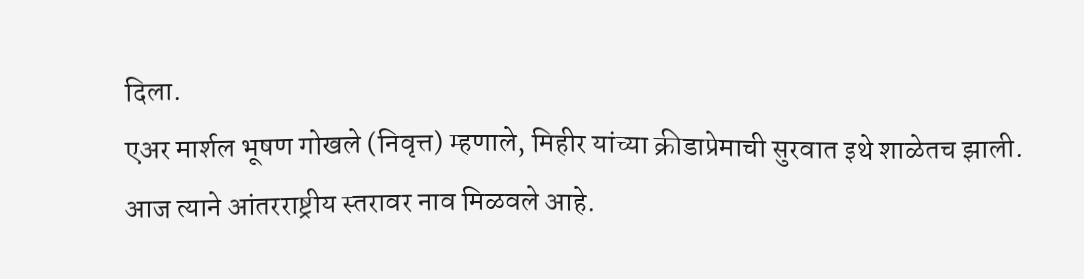दिला.
एअर मार्शल भूषण गोखले (निवृत्त) म्हणाले, मिहीर यांच्या क्रीडाप्रेमाची सुरवात इथे शाळेतच झाली. आज त्याने आंतरराष्ट्रीय स्तरावर नाव मिळवले आहे.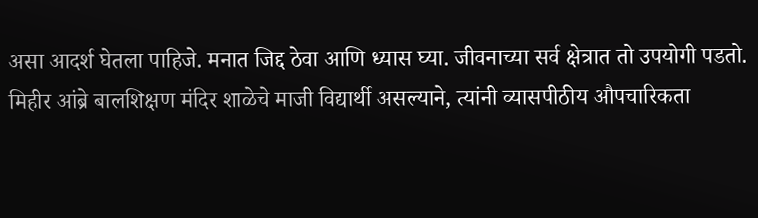असा आदर्श घेतला पाहिजे. मनात जिद्द ठेवा आणि ध्यास घ्या. जीवनाच्या सर्व क्षेत्रात तो उपयोगी पडतो.
मिहीर आंब्रे बालशिक्षण मंदिर शाळेचे माजी विद्यार्थी असल्याने, त्यांनी व्यासपीठीय औपचारिकता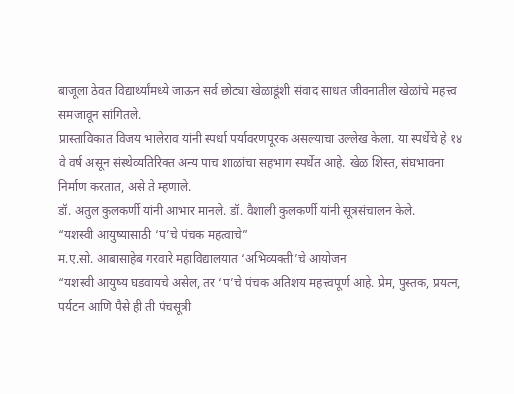बाजूला ठेवत विद्यार्थ्यांमध्ये जाऊन सर्व छोट्या खेळाडूंशी संवाद साधत जीवनातील खेळांचे महत्त्व समजावून सांगितले.
प्रास्ताविकात विजय भालेराव यांनी स्पर्धा पर्यावरणपूरक असल्याचा उल्लेख केला. या स्पर्धेचे हे १४ वे वर्ष असून संस्थेव्यतिरिक्त अन्य पाच शाळांचा सहभाग स्पर्धेत आहे. खेळ शिस्त, संघभावना निर्माण करतात, असे ते म्हणाले.
डॉ. अतुल कुलकर्णी यांनी आभार मानले. डॉ. वैशाली कुलकर्णी यांनी सूत्रसंचालन केले.
“यशस्वी आयुष्यासाठी ‘प’चे पंचक महत्वाचे”
म.ए.सो. आबासाहेब गरवारे महाविद्यालयात ‘अभिव्यक्ती’चे आयोजन
“यशस्वी आयुष्य घडवायचे असेल, तर ‘प’चे पंचक अतिशय महत्त्वपूर्ण आहे. प्रेम, पुस्तक, प्रयत्न, पर्यटन आणि पैसे ही ती पंचसूत्री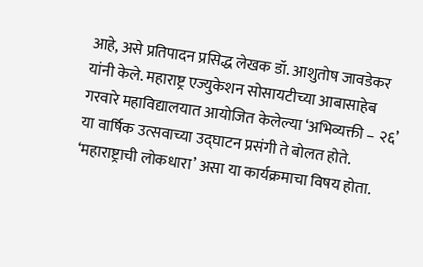आहे, असे प्रतिपादन प्रसिद्ध लेखक डॉ. आशुतोष जावडेकर यांनी केले. महाराष्ट्र एज्युकेशन सोसायटीच्या आबासाहेब गरवारे महाविद्यालयात आयोजित केलेल्या ‘अभिव्यक्ती – २६’ या वार्षिक उत्सवाच्या उद्घाटन प्रसंगी ते बोलत होते. ‘महाराष्ट्राची लोकधारा’ असा या कार्यक्रमाचा विषय होता.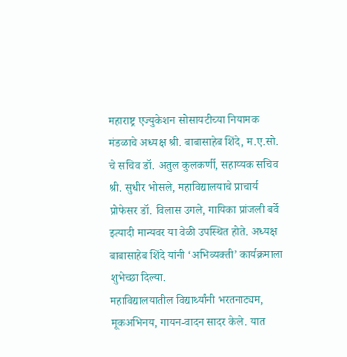महाराष्ट्र एज्युकेशन सोसायटीच्या नियामक मंडळाचे अध्यक्ष श्री. बाबासाहेब शिंदे, म.ए.सो. चे सचिव डॉ. अतुल कुलकर्णी, सहाय्यक सचिव श्री. सुधीर भोसले, महाविद्यालयाचे प्राचार्य प्रोफेसर डॉ. विलास उगले, गायिका प्रांजली बर्वे इत्यादी मान्यवर या वेळी उपस्थित होते. अध्यक्ष बाबासाहेब शिंदे यांनी ‘अभिव्यक्ती’ कार्यक्रमाला शुभेच्छा दिल्या.
महाविद्यालयातील विद्यार्थ्यांनी भरतनाट्यम, मूकअभिनय, गायन-वादन सादर केले. यात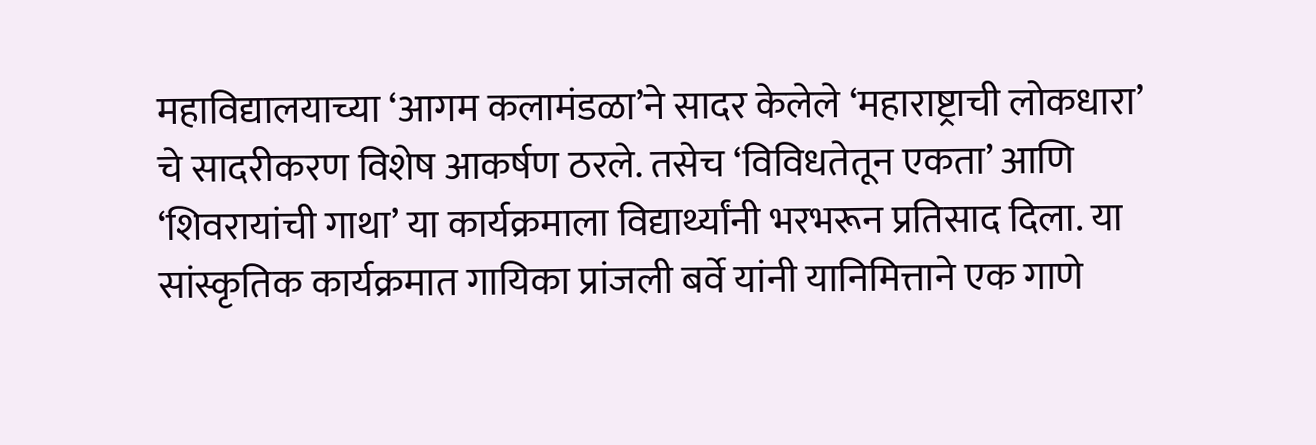महाविद्यालयाच्या ‘आगम कलामंडळा’ने सादर केलेले ‘महाराष्ट्राची लोकधारा’ चे सादरीकरण विशेष आकर्षण ठरले. तसेच ‘विविधतेतून एकता’ आणि ‘शिवरायांची गाथा’ या कार्यक्रमाला विद्यार्थ्यांनी भरभरून प्रतिसाद दिला. या सांस्कृतिक कार्यक्रमात गायिका प्रांजली बर्वे यांनी यानिमित्ताने एक गाणे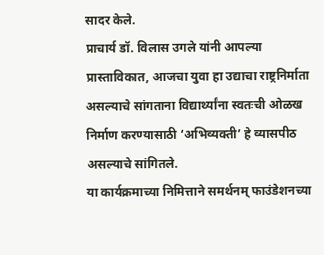सादर केले.
प्राचार्य डॉ. विलास उगले यांनी आपल्या प्रास्ताविकात, आजचा युवा हा उद्याचा राष्ट्रनिर्माता असल्याचे सांगताना विद्यार्थ्यांना स्वतःची ओळख निर्माण करण्यासाठी ‘अभिव्यक्ती’ हे व्यासपीठ असल्याचे सांगितले.
या कार्यक्रमाच्या निमित्ताने समर्थनम् फाउंडेशनच्या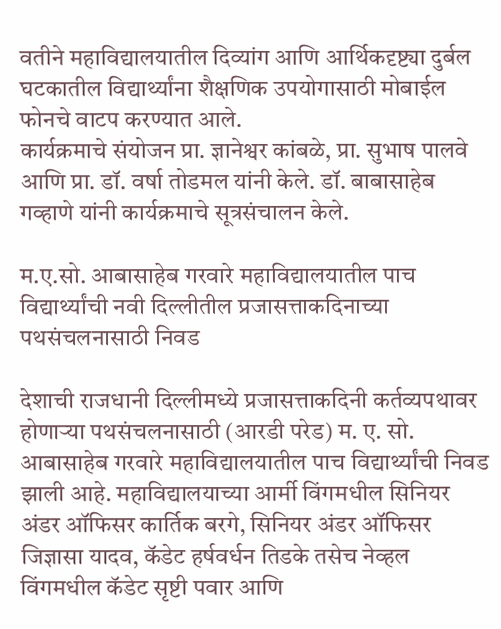वतीने महाविद्यालयातील दिव्यांग आणि आर्थिकदृष्ट्या दुर्बल घटकातील विद्यार्थ्यांना शैक्षणिक उपयोगासाठी मोबाईल फोनचे वाटप करण्यात आले.
कार्यक्रमाचे संयोजन प्रा. ज्ञानेश्वर कांबळे, प्रा. सुभाष पालवे आणि प्रा. डॉ. वर्षा तोडमल यांनी केले. डॉ. बाबासाहेब गव्हाणे यांनी कार्यक्रमाचे सूत्रसंचालन केले.

म.ए.सो. आबासाहेब गरवारे महाविद्यालयातील पाच विद्यार्थ्यांची नवी दिल्लीतील प्रजासत्ताकदिनाच्या पथसंचलनासाठी निवड

देशाची राजधानी दिल्लीमध्ये प्रजासत्ताकदिनी कर्तव्यपथावर होणाऱ्या पथसंचलनासाठी (आरडी परेड) म. ए. सो. आबासाहेब गरवारे महाविद्यालयातील पाच विद्यार्थ्यांची निवड झाली आहे. महाविद्यालयाच्या आर्मी विंगमधील सिनियर अंडर ऑफिसर कार्तिक बरगे, सिनियर अंडर ऑफिसर जिज्ञासा यादव, कॅडेट हर्षवर्धन तिडके तसेच नेव्हल विंगमधील कॅडेट सृष्टी पवार आणि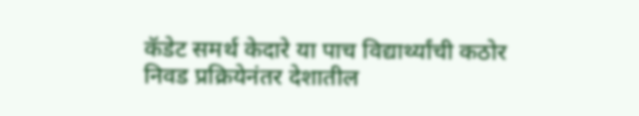कॅडेट समर्थ केदारे या पाच विद्यार्थ्यांची कठोर निवड प्रक्रियेनंतर देशातील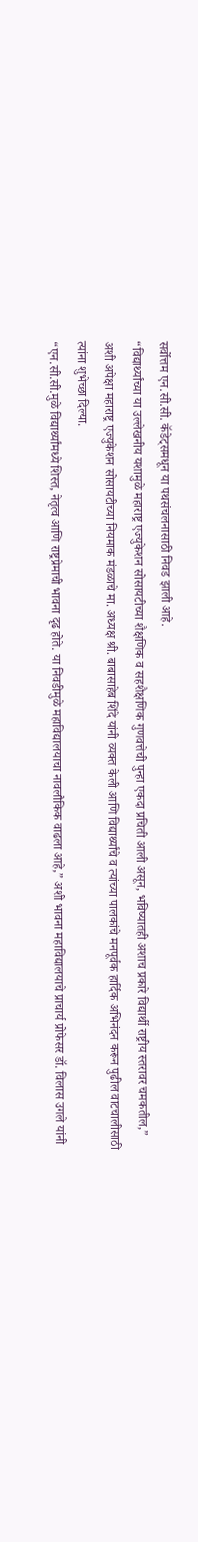सर्वोत्तम एन.सी.सी. कॅडेट्समधून या पथसंचलनासाठी निवड झाली आहे.
“विद्यार्थ्यांच्या या उल्लेखनीय यशामुळे महाराष्ट्र एज्युकेशन सोसायटीच्या शैक्षणिक व सहशैक्षणिक गुणवत्तेची पुन्हा एकदा प्रचिती आली असून, भविष्यातही अशाच प्रकारे विद्यार्थी राष्ट्रीय स्तरावर चमकतील,” अशी अपेक्षा महाराष्ट्र एज्युकेशन सोसायटीच्या नियमाक मंडळाचे मा. अध्यक्ष श्री. बाबासाहेब शिंदे यांनी व्यक्त केली आणि विद्यार्थ्यांचे व त्यांच्या पालकांचे मनपूर्वक हार्दिक अभिनंदन करून पुढील वाटचालीसाठी त्यांना शुभेच्छा दिल्या.
“एन.सी.सी.मुळे विद्यार्थ्यांमध्ये शिस्त, नेतृत्व आणि राष्ट्रप्रेमाची भावना दृढ होते. या निवडीमुळे महाविद्यालयाचा नावलौकिक वाढला आहे,” अशी भावना महाविद्यालयाचे प्राचार्य प्रोफेसर डॉ. विलास उगले यांनी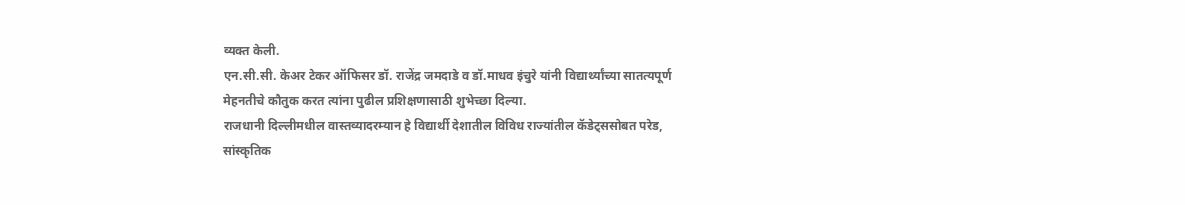व्यक्त केली.
एन.सी.सी. केअर टेकर ऑफिसर डॉ. राजेंद्र जमदाडे व डॉ.माधव इंचुरे यांनी विद्यार्थ्यांच्या सातत्यपूर्ण मेहनतीचे कौतुक करत त्यांना पुढील प्रशिक्षणासाठी शुभेच्छा दिल्या.
राजधानी दिल्लीमधील वास्तव्यादरम्यान हे विद्यार्थी देशातील विविध राज्यांतील कॅडेट्ससोबत परेड, सांस्कृतिक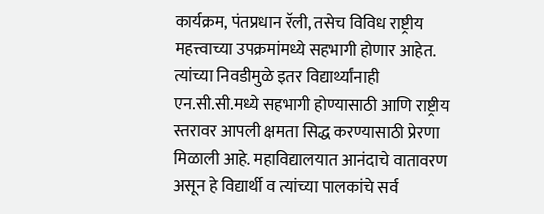कार्यक्रम, पंतप्रधान रॅली, तसेच विविध राष्ट्रीय महत्त्वाच्या उपक्रमांमध्ये सहभागी होणार आहेत. त्यांच्या निवडीमुळे इतर विद्यार्थ्यांनाही एन.सी.सी.मध्ये सहभागी होण्यासाठी आणि राष्ट्रीय स्तरावर आपली क्षमता सिद्ध करण्यासाठी प्रेरणा मिळाली आहे. महाविद्यालयात आनंदाचे वातावरण असून हे विद्यार्थी व त्यांच्या पालकांचे सर्व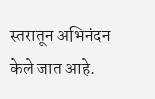स्तरातून अभिनंदन केले जात आहे.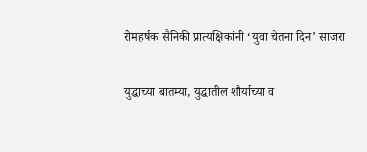रोमहर्षक सैनिकी प्रात्यक्षिकांनी ‘युवा चेतना दिन’ साजरा

युद्धाच्या बातम्या, युद्धातील शौर्याच्या व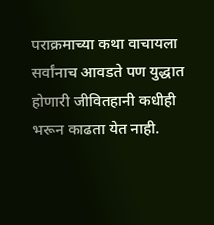पराक्रमाच्या कथा वाचायला सर्वांनाच आवडते पण युद्धात होणारी जीवितहानी कधीही भरून काढता येत नाही.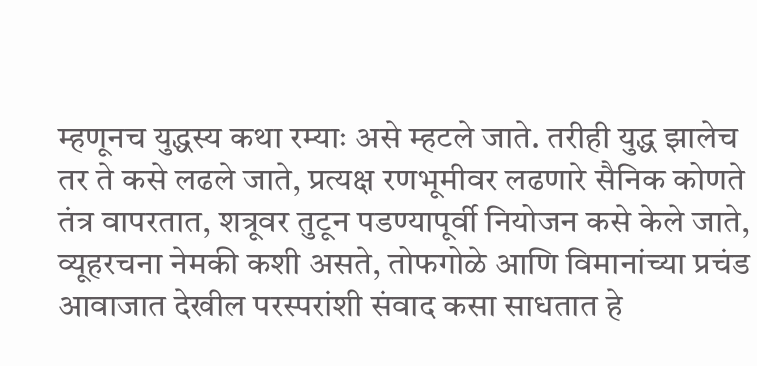म्हणूनच युद्धस्य कथा रम्याः असे म्हटले जाते. तरीही युद्ध झालेच तर ते कसे लढले जाते, प्रत्यक्ष रणभूमीवर लढणारे सैनिक कोणते तंत्र वापरतात, शत्रूवर तुटून पडण्यापूर्वी नियोजन कसे केले जाते, व्यूहरचना नेमकी कशी असते, तोफगोळे आणि विमानांच्या प्रचंड आवाजात देखील परस्परांशी संवाद कसा साधतात हे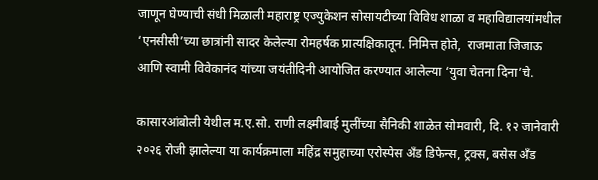जाणून घेण्याची संधी मिळाली महाराष्ट्र एज्युकेशन सोसायटीच्या विविध शाळा व महाविद्यालयांमधील ‘एनसीसी’च्या छात्रांनी सादर केलेल्या रोमहर्षक प्रात्यक्षिकातून. निमित्त होते,  राजमाता जिजाऊ आणि स्वामी विवेकानंद यांच्या जयंतीदिनी आयोजित करण्यात आलेल्या ‘युवा चेतना दिना’चे.

कासारआंबोली येथील म.ए.सो. राणी लक्ष्मीबाई मुलींच्या सैनिकी शाळेत सोमवारी, दि. १२ जानेवारी २०२६ रोजी झालेल्या या कार्यक्रमाला महिंद्र समुहाच्या एरोस्पेस अँड डिफेन्स, ट्रक्स, बसेस अँड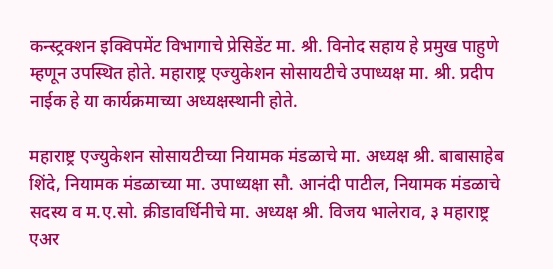कन्स्ट्रक्शन इक्विपमेंट विभागाचे प्रेसिडेंट मा. श्री. विनोद सहाय हे प्रमुख पाहुणे म्हणून उपस्थित होते. महाराष्ट्र एज्युकेशन सोसायटीचे उपाध्यक्ष मा. श्री. प्रदीप नाईक हे या कार्यक्रमाच्या अध्यक्षस्थानी होते.

महाराष्ट्र एज्युकेशन सोसायटीच्या नियामक मंडळाचे मा. अध्यक्ष श्री. बाबासाहेब शिंदे, नियामक मंडळाच्या मा. उपाध्यक्षा सौ. आनंदी पाटील, नियामक मंडळाचे सदस्य व म.ए.सो. क्रीडावर्धिनीचे मा. अध्यक्ष श्री. विजय भालेराव, ३ महाराष्ट्र एअर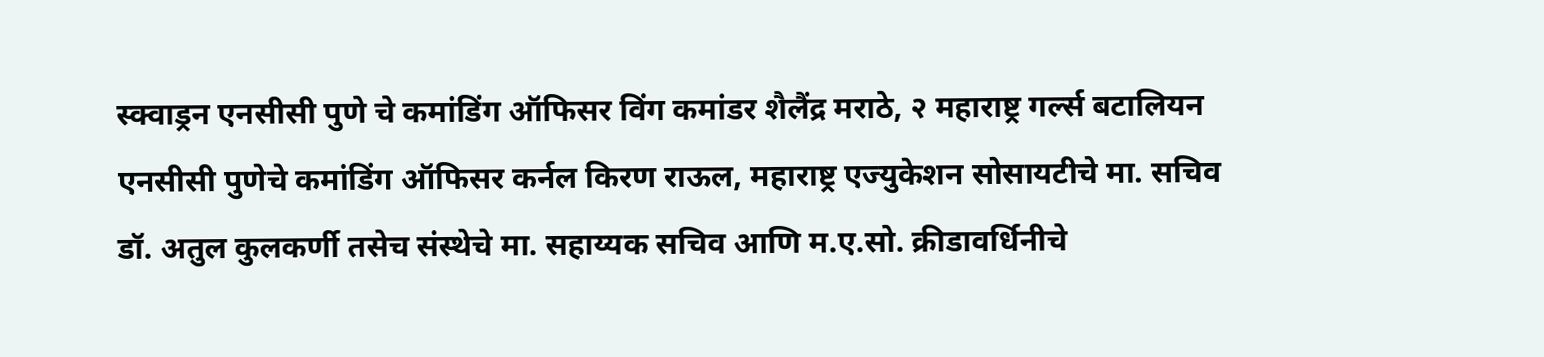स्क्वाड्रन एनसीसी पुणे चे कमांडिंग ऑफिसर विंग कमांडर शैलैंद्र मराठे, २ महाराष्ट्र गर्ल्स बटालियन एनसीसी पुणेचे कमांडिंग ऑफिसर कर्नल किरण राऊल, महाराष्ट्र एज्युकेशन सोसायटीचे मा. सचिव डॉ. अतुल कुलकर्णी तसेच संस्थेचे मा. सहाय्यक सचिव आणि म.ए.सो. क्रीडावर्धिनीचे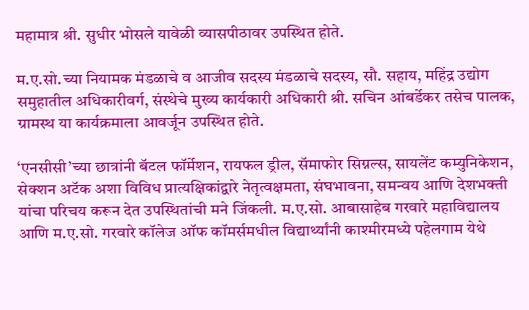महामात्र श्री. सुधीर भोसले यावेळी व्यासपीठावर उपस्थित होते.

म.ए.सो.च्या नियामक मंडळाचे व आजीव सदस्य मंडळाचे सदस्य, सौ. सहाय, महिंद्र उद्योग समुहातील अधिकारीवर्ग, संस्थेचे मुख्य कार्यकारी अधिकारी श्री. सचिन आंबर्डेकर तसेच पालक, ग्रामस्थ या कार्यक्रमाला आवर्जून उपस्थित होते.

‘एनसीसी’च्या छात्रांनी बॅटल फॉर्मेशन, रायफल ड्रील, सॅमाफोर सिग्नल्स, सायलेंट कम्युनिकेशन, सेक्शन अटॅक अशा विविध प्रात्यक्षिकांद्वारे नेतृत्वक्षमता, संघभावना, समन्वय आणि देशभक्ती यांचा परिचय करून देत उपस्थितांची मने जिंकली. म.ए.सो. आबासाहेब गरवारे महाविद्यालय आणि म.ए.सो. गरवारे कॉलेज ऑफ कॉमर्समधील विद्यार्थ्यांनी काश्मीरमध्ये पहेलगाम येथे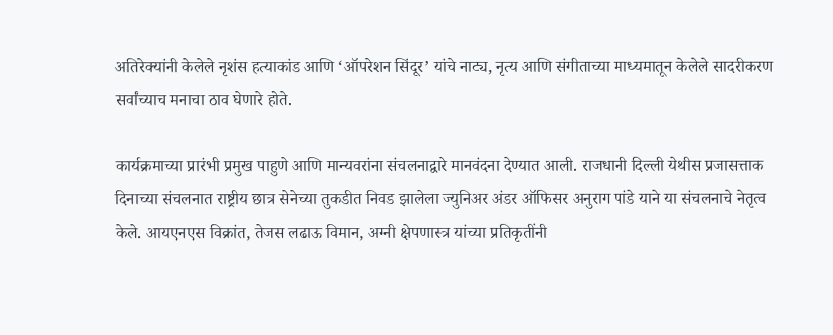अतिरेक्यांनी केलेले नृशंस हत्याकांड आणि ‘ऑपरेशन सिंदूर’ यांचे नाट्य, नृत्य आणि संगीताच्या माध्यमातून केलेले सादरीकरण सर्वांच्याच मनाचा ठाव घेणारे होते.

कार्यक्रमाच्या प्रारंभी प्रमुख पाहुणे आणि मान्यवरांना संचलनाद्वारे मानवंदना देण्यात आली. राजधानी दिल्ली येथीस प्रजासत्ताक दिनाच्या संचलनात राष्ट्रीय छात्र सेनेच्या तुकडीत निवड झालेला ज्युनिअर अंडर ऑफिसर अनुराग पांडे याने या संचलनाचे नेतृत्व केले. आयएनएस विक्रांत, तेजस लढाऊ विमान, अग्नी क्षेपणास्त्र यांच्या प्रतिकृतींनी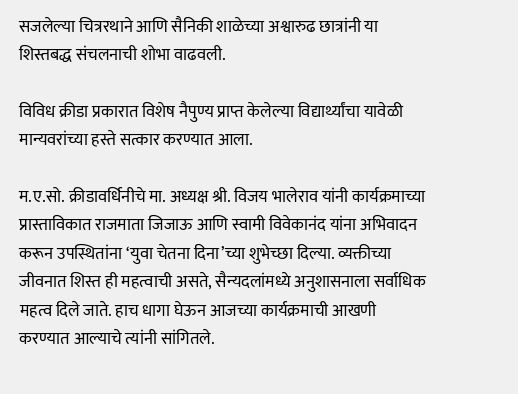सजलेल्या चित्ररथाने आणि सैनिकी शाळेच्या अश्वारुढ छात्रांनी या शिस्तबद्ध संचलनाची शोभा वाढवली.

विविध क्रीडा प्रकारात विशेष नैपुण्य प्राप्त केलेल्या विद्यार्थ्यांचा यावेळी मान्यवरांच्या हस्ते सत्कार करण्यात आला.

म.ए.सो. क्रीडावर्धिनीचे मा. अध्यक्ष श्री. विजय भालेराव यांनी कार्यक्रमाच्या प्रास्ताविकात राजमाता जिजाऊ आणि स्वामी विवेकानंद यांना अभिवादन करून उपस्थितांना ‘युवा चेतना दिना’च्या शुभेच्छा दिल्या. व्यक्तीच्या जीवनात शिस्त ही महत्वाची असते, सैन्यदलांमध्ये अनुशासनाला सर्वाधिक महत्व दिले जाते. हाच धागा घेऊन आजच्या कार्यक्रमाची आखणी करण्यात आल्याचे त्यांनी सांगितले.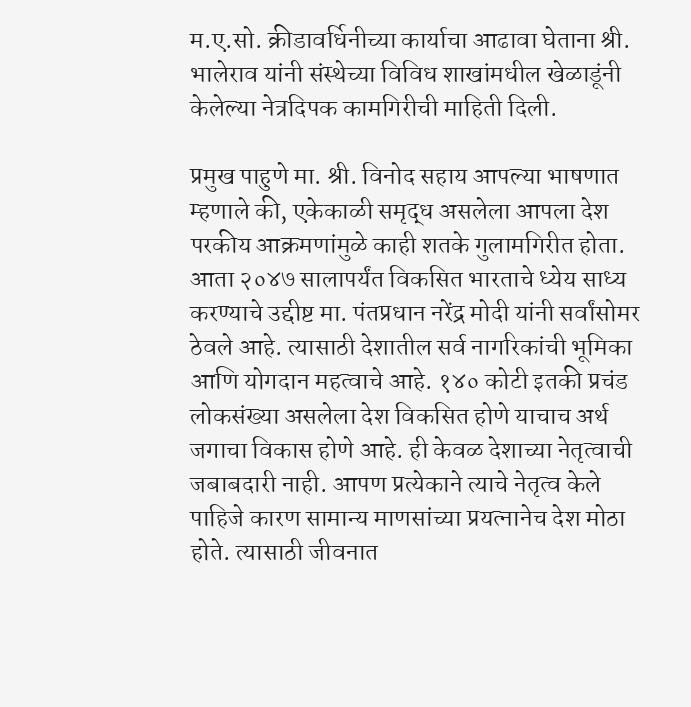म.ए.सो. क्रीडावर्धिनीच्या कार्याचा आढावा घेताना श्री. भालेराव यांनी संस्थेच्या विविध शाखांमधील खेळाडूंनी केलेल्या नेत्रदिपक कामगिरीची माहिती दिली.

प्रमुख पाहुणे मा. श्री. विनोद सहाय आपल्या भाषणात म्हणाले की, एकेकाळी समृद्ध असलेला आपला देश परकीय आक्रमणांमुळे काही शतके गुलामगिरीत होता. आता २०४७ सालापर्यंत विकसित भारताचे ध्येय साध्य करण्याचे उद्दीष्ट मा. पंतप्रधान नरेंद्र मोदी यांनी सर्वांसोमर ठेवले आहे. त्यासाठी देशातील सर्व नागरिकांची भूमिका आणि योगदान महत्वाचे आहे. १४० कोटी इतकी प्रचंड लोकसंख्या असलेला देश विकसित होणे याचाच अर्थ जगाचा विकास होणे आहे. ही केवळ देशाच्या नेतृत्वाची जबाबदारी नाही. आपण प्रत्येकाने त्याचे नेतृत्व केले पाहिजे कारण सामान्य माणसांच्या प्रयत्नानेच देश मोठा होते. त्यासाठी जीवनात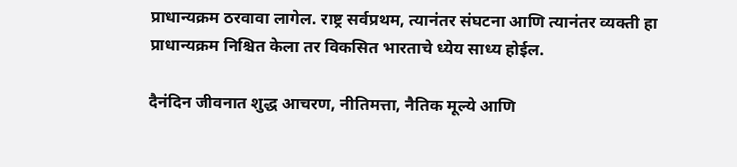प्राधान्यक्रम ठरवावा लागेल. राष्ट्र सर्वप्रथम, त्यानंतर संघटना आणि त्यानंतर व्यक्ती हा प्राधान्यक्रम निश्चित केला तर विकसित भारताचे ध्येय साध्य होईल.

दैनंदिन जीवनात शुद्ध आचरण, नीतिमत्ता, नैतिक मूल्ये आणि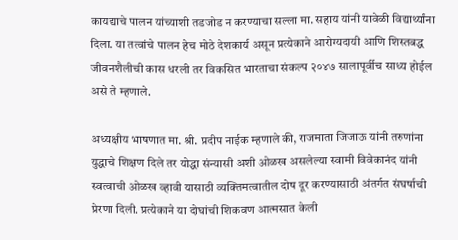कायद्याचे पालन यांच्याशी तडजोड न करण्याचा सल्ला मा. सहाय यांनी यावेळी विद्यार्थ्यांना दिला. या तत्वांचे पालन हेच मोठे देशकार्य असून प्रत्येकाने आरोग्यदायी आणि शिस्तबद्ध जीवनशैलीची कास धरली तर विकसित भारताचा संकल्प २०४७ सालापूर्वीच साध्य होईल असे ते म्हणाले.

अध्यक्षीय भाषणात मा. श्री. प्रदीप नाईक म्हणाले की, राजमाता जिजाऊ यांनी तरुणांना युद्धाचे शिक्षण दिले तर योद्धा संन्यासी अशी ओळख असलेल्या स्वामी विवेकानंद यांनी स्वत्वाची ओळख व्हावी यासाठी व्यक्तिमत्वातील दोष दूर करण्यासाठी अंतर्गत संघर्षाची प्रेरणा दिली. प्रत्येकाने या दोघांची शिकवण आत्मसात केली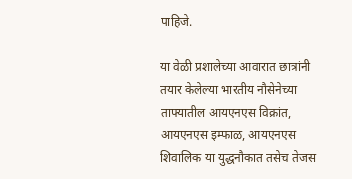पाहिजे.

या वेळी प्रशालेच्या आवारात छात्रांनी तयार केलेल्या भारतीय नौसेनेच्या ताफ्यातील आयएनएस विक्रांत, आयएनएस इम्फाळ, आयएनएस शिवालिक या युद्धनौकात तसेच तेजस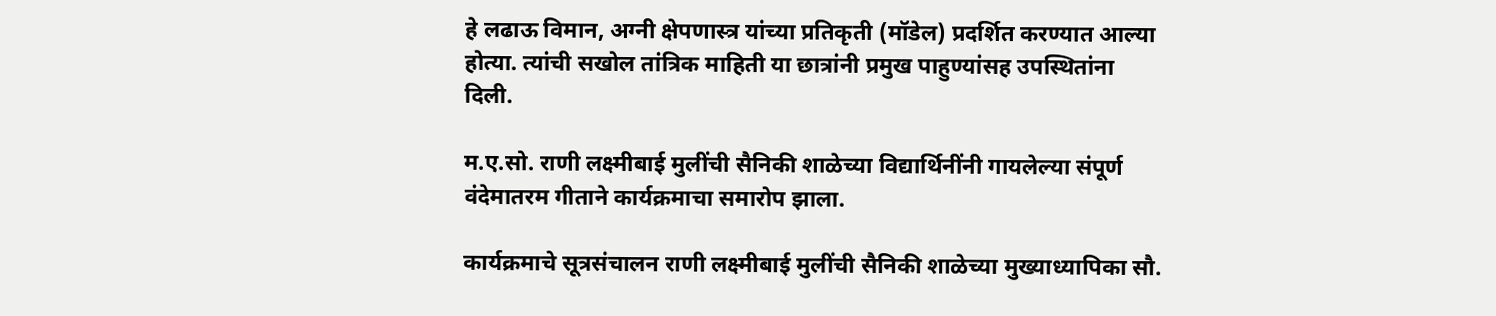हे लढाऊ विमान, अग्नी क्षेपणास्त्र यांच्या प्रतिकृती (मॉडेल) प्रदर्शित करण्यात आल्या होत्या. त्यांची सखोल तांत्रिक माहिती या छात्रांनी प्रमुख पाहुण्यांसह उपस्थितांना दिली.

म.ए.सो. राणी लक्ष्मीबाई मुलींची सैनिकी शाळेच्या विद्यार्थिनींनी गायलेल्या संपूर्ण वंदेमातरम गीताने कार्यक्रमाचा समारोप झाला.

कार्यक्रमाचे सूत्रसंचालन राणी लक्ष्मीबाई मुलींची सैनिकी शाळेच्या मुख्याध्यापिका सौ.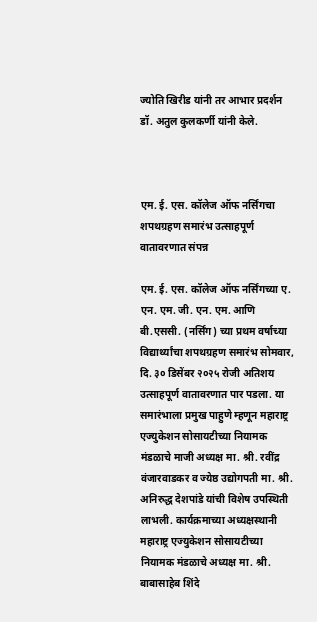ज्योति खिरीड यांनी तर आभार प्रदर्शन डॉ. अतुल कुलकर्णी यांनी केले.



एम. ई. एस. कॉलेज ऑफ नर्सिंगचा शपथग्रहण समारंभ उत्साहपूर्ण वातावरणात संपन्न

एम. ई. एस. कॉलेज ऑफ नर्सिंगच्या ए. एन. एम. जी. एन. एम. आणि बी.एससी. (नर्सिंग) च्या प्रथम वर्षाच्या विद्यार्थ्यांचा शपथग्रहण समारंभ सोमवार, दि. ३० डिसेंबर २०२५ रोजी अतिशय उत्साहपूर्ण वातावरणात पार पडला. या समारंभाला प्रमुख पाहुणे म्हणून महाराष्ट्र एज्युकेशन सोसायटीच्या नियामक मंडळाचे माजी अध्यक्ष मा. श्री. रवींद्र वंजारवाडकर व ज्येष्ठ उद्योगपती मा. श्री. अनिरुद्ध देशपांडे यांची विशेष उपस्थिती लाभली. कार्यक्रमाच्या अध्यक्षस्थानी महाराष्ट्र एज्युकेशन सोसायटीच्या नियामक मंडळाचे अध्यक्ष मा. श्री. बाबासाहेब शिंदे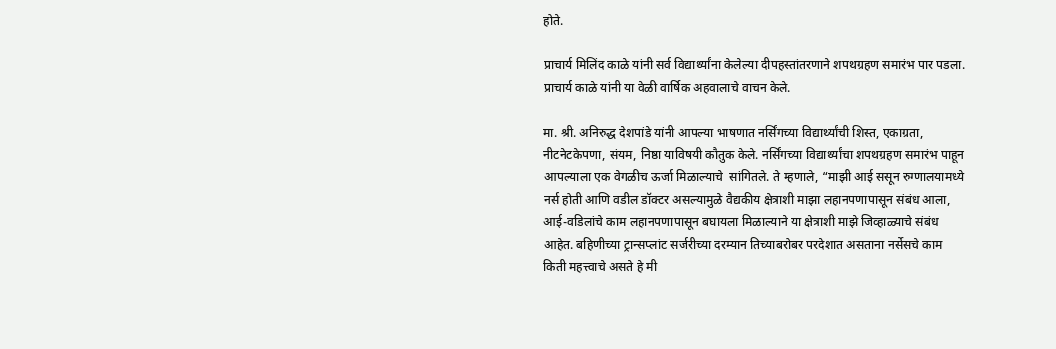होते.

प्राचार्य मिलिंद काळे यांनी सर्व विद्यार्थ्यांना केलेल्या दीपहस्तांतरणाने शपथग्रहण समारंभ पार पडला. प्राचार्य काळे यांनी या वेळी वार्षिक अहवालाचे वाचन केले.

मा. श्री. अनिरुद्ध देशपांडे यांनी आपल्या भाषणात नर्सिंगच्या विद्यार्थ्यांची शिस्त, एकाग्रता, नीटनेटकेपणा, संयम, निष्ठा याविषयी कौतुक केले. नर्सिंगच्या विद्यार्थ्यांचा शपथग्रहण समारंभ पाहून आपल्याला एक वेगळीच ऊर्जा मिळाल्याचे  सांगितले. ते म्हणाले, “माझी आई ससून रुग्णालयामध्ये नर्स होती आणि वडील डॉक्टर असल्यामुळे वैद्यकीय क्षेत्राशी माझा लहानपणापासून संबंध आला, आई-वडिलांचे काम लहानपणापासून बघायला मिळाल्याने या क्षेत्राशी माझे जिव्हाळ्याचे संबंध आहेत. बहिणीच्या ट्रान्सप्लांट सर्जरीच्या दरम्यान तिच्याबरोबर परदेशात असताना नर्सेसचे काम किती महत्त्वाचे असते हे मी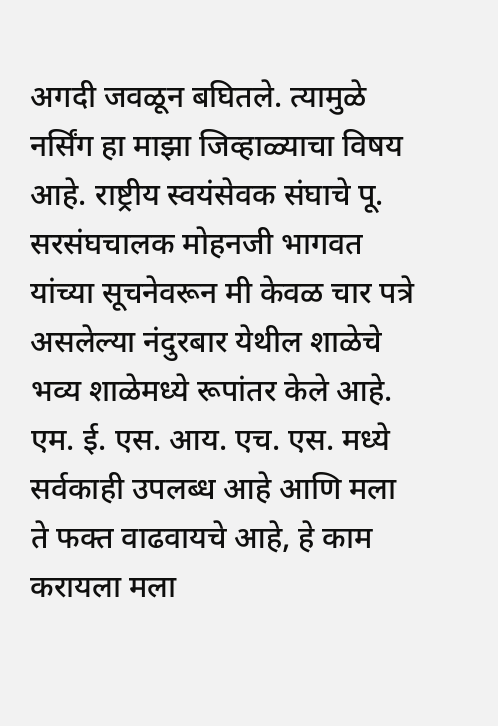अगदी जवळून बघितले. त्यामुळे नर्सिंग हा माझा जिव्हाळ्याचा विषय आहे. राष्ट्रीय स्वयंसेवक संघाचे पू. सरसंघचालक मोहनजी भागवत यांच्या सूचनेवरून मी केवळ चार पत्रे असलेल्या नंदुरबार येथील शाळेचे भव्य शाळेमध्ये रूपांतर केले आहे. एम. ई. एस. आय. एच. एस. मध्ये सर्वकाही उपलब्ध आहे आणि मला ते फक्त वाढवायचे आहे, हे काम करायला मला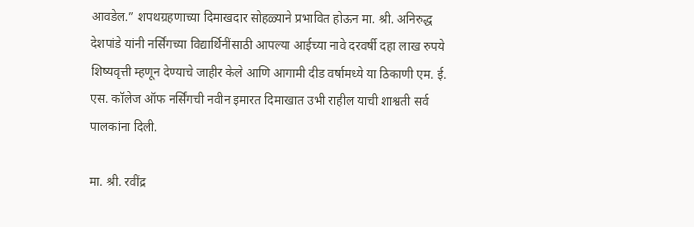आवडेल.” शपथग्रहणाच्या दिमाखदार सोहळ्याने प्रभावित होऊन मा. श्री. अनिरुद्ध देशपांडे यांनी नर्सिंगच्या विद्यार्थिनींसाठी आपल्या आईच्या नावे दरवर्षी दहा लाख रुपये शिष्यवृत्ती म्हणून देण्याचे जाहीर केले आणि आगामी दीड वर्षामध्ये या ठिकाणी एम. ई. एस. कॉलेज ऑफ नर्सिंगची नवीन इमारत दिमाखात उभी राहील याची शाश्वती सर्व पालकांना दिली.

मा. श्री. रवींद्र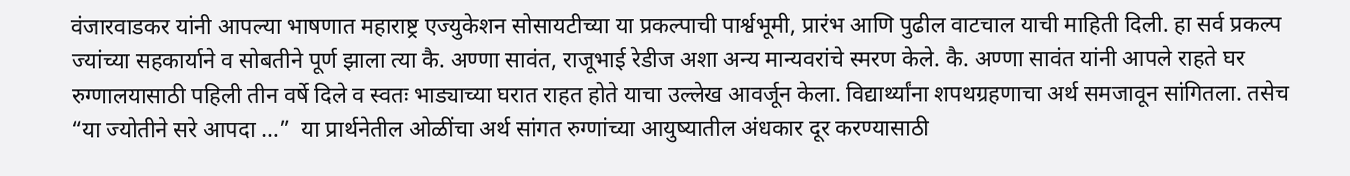वंजारवाडकर यांनी आपल्या भाषणात महाराष्ट्र एज्युकेशन सोसायटीच्या या प्रकल्पाची पार्श्वभूमी, प्रारंभ आणि पुढील वाटचाल याची माहिती दिली. हा सर्व प्रकल्प ज्यांच्या सहकार्याने व सोबतीने पूर्ण झाला त्या कै. अण्णा सावंत, राजूभाई रेडीज अशा अन्य मान्यवरांचे स्मरण केले. कै. अण्णा सावंत यांनी आपले राहते घर रुग्णालयासाठी पहिली तीन वर्षे दिले व स्वतः भाड्याच्या घरात राहत होते याचा उल्लेख आवर्जून केला. विद्यार्थ्यांना शपथग्रहणाचा अर्थ समजावून सांगितला. तसेच “या ज्योतीने सरे आपदा …”  या प्रार्थनेतील ओळींचा अर्थ सांगत रुग्णांच्या आयुष्यातील अंधकार दूर करण्यासाठी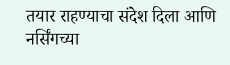तयार राहण्याचा संदेश दिला आणि नर्सिंगच्या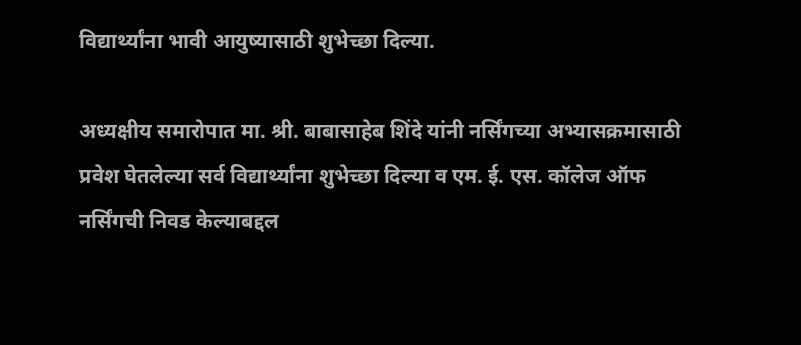विद्यार्थ्यांना भावी आयुष्यासाठी शुभेच्छा दिल्या.

अध्यक्षीय समारोपात मा. श्री. बाबासाहेब शिंदे यांनी नर्सिंगच्या अभ्यासक्रमासाठी प्रवेश घेतलेल्या सर्व विद्यार्थ्यांना शुभेच्छा दिल्या व एम. ई. एस. कॉलेज ऑफ नर्सिंगची निवड केल्याबद्दल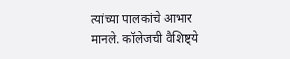त्यांच्या पालकांचे आभार मानले. कॉलेजची वैशिष्ट्ये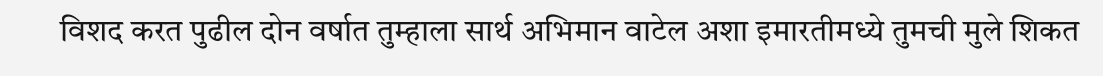विशद करत पुढील दोन वर्षात तुम्हाला सार्थ अभिमान वाटेल अशा इमारतीमध्ये तुमची मुले शिकत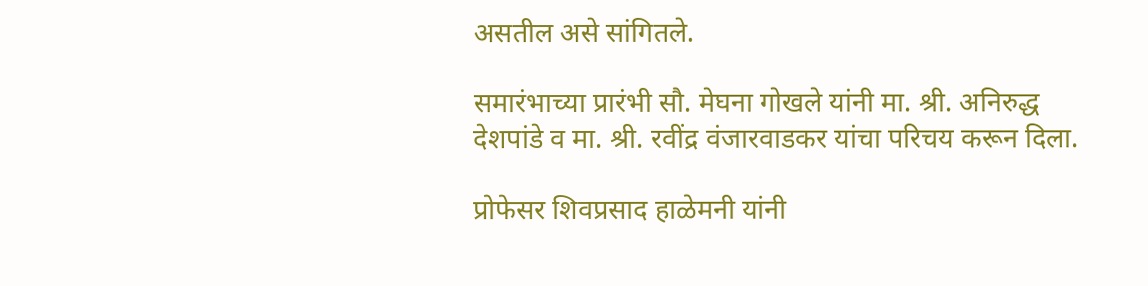असतील असे सांगितले.

समारंभाच्या प्रारंभी सौ. मेघना गोखले यांनी मा. श्री. अनिरुद्ध देशपांडे व मा. श्री. रवींद्र वंजारवाडकर यांचा परिचय करून दिला.

प्रोफेसर शिवप्रसाद हाळेमनी यांनी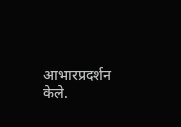आभारप्रदर्शन केले.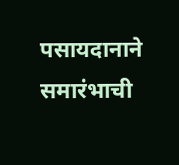पसायदानाने समारंभाची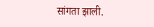सांगता झाली.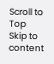Scroll to Top
Skip to content